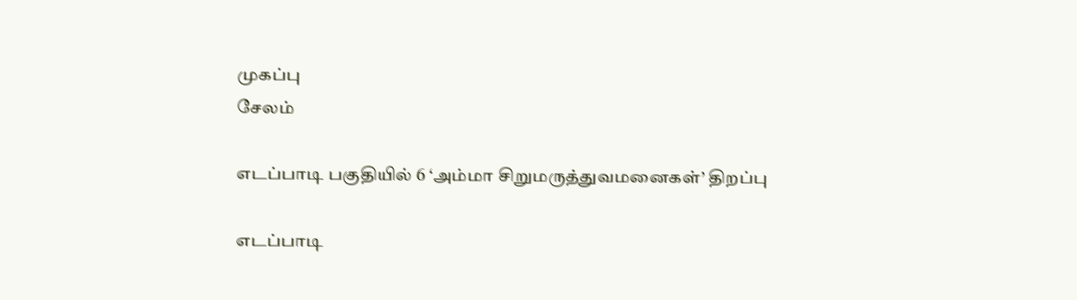முகப்பு
சேலம்

எடப்பாடி பகுதியில் 6 ‘அம்மா சிறுமருத்துவமனைகள்’ திறப்பு

எடப்பாடி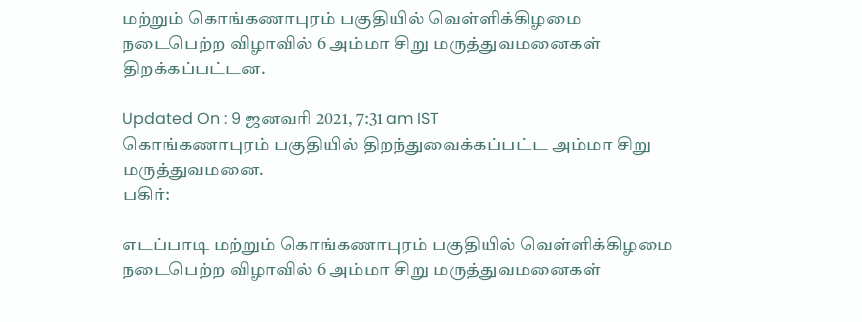மற்றும் கொங்கணாபுரம் பகுதியில் வெள்ளிக்கிழமை நடைபெற்ற விழாவில் 6 அம்மா சிறு மருத்துவமனைகள் திறக்கப்பட்டன.

Updated On : 9 ஜனவரி 2021, 7:31 am IST
கொங்கணாபுரம் பகுதியில் திறந்துவைக்கப்பட்ட அம்மா சிறு மருத்துவமனை.
பகிர்:

எடப்பாடி மற்றும் கொங்கணாபுரம் பகுதியில் வெள்ளிக்கிழமை நடைபெற்ற விழாவில் 6 அம்மா சிறு மருத்துவமனைகள்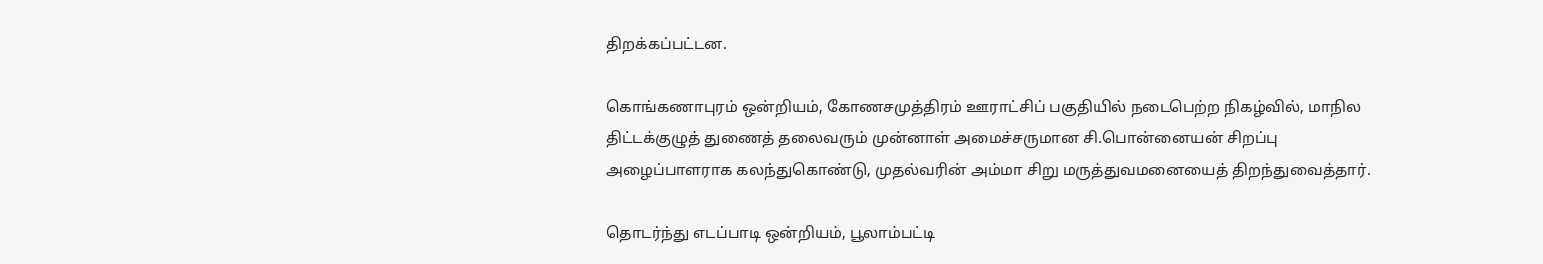திறக்கப்பட்டன.

கொங்கணாபுரம் ஒன்றியம், கோணசமுத்திரம் ஊராட்சிப் பகுதியில் நடைபெற்ற நிகழ்வில், மாநில திட்டக்குழுத் துணைத் தலைவரும் முன்னாள் அமைச்சருமான சி.பொன்னையன் சிறப்பு அழைப்பாளராக கலந்துகொண்டு, முதல்வரின் அம்மா சிறு மருத்துவமனையைத் திறந்துவைத்தார்.

தொடர்ந்து எடப்பாடி ஒன்றியம், பூலாம்பட்டி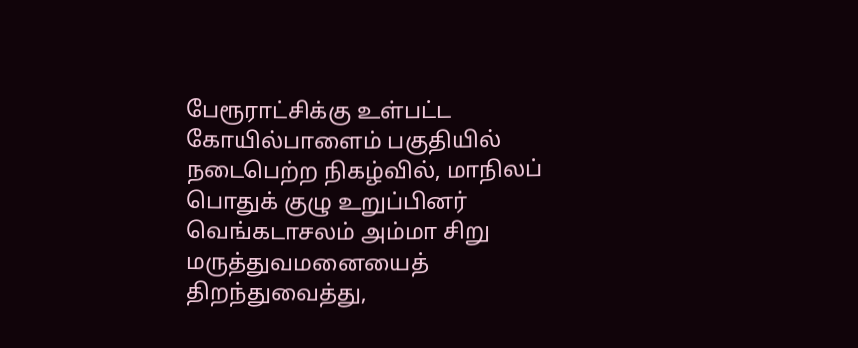பேரூராட்சிக்கு உள்பட்ட கோயில்பாளைம் பகுதியில் நடைபெற்ற நிகழ்வில், மாநிலப் பொதுக் குழு உறுப்பினர் வெங்கடாசலம் அம்மா சிறு மருத்துவமனையைத் திறந்துவைத்து,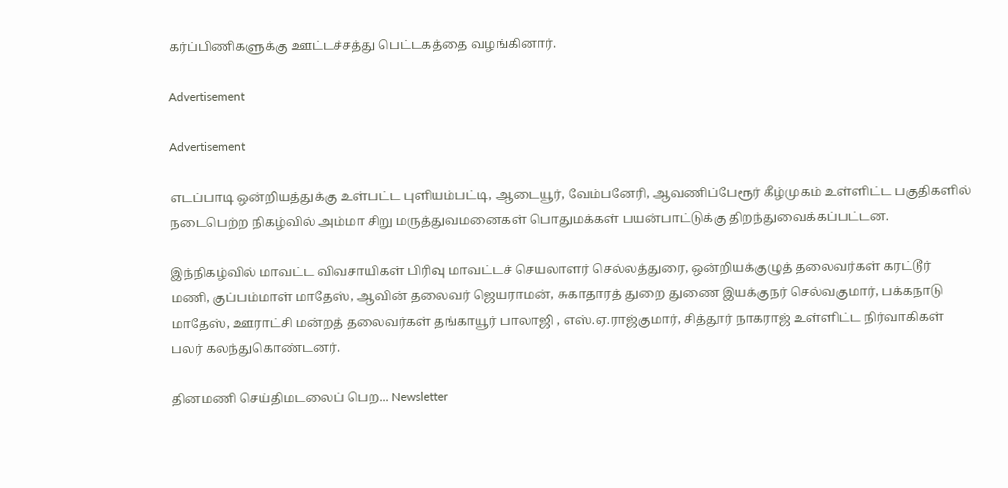கர்ப்பிணிகளுக்கு ஊட்டச்சத்து பெட்டகத்தை வழங்கினார்.

Advertisement

Advertisement

எடப்பாடி ஒன்றியத்துக்கு உள்பட்ட புளியம்பட்டி, ஆடையூர், வேம்பனேரி, ஆவணிப்பேரூர் கீழ்முகம் உள்ளிட்ட பகுதிகளில் நடைபெற்ற நிகழ்வில் அம்மா சிறு மருத்துவமனைகள் பொதுமக்கள் பயன்பாட்டுக்கு திறந்துவைக்கப்பட்டன.

இந்நிகழ்வில் மாவட்ட விவசாயிகள் பிரிவு மாவட்டச் செயலாளர் செல்லத்துரை, ஒன்றியக்குழுத் தலைவர்கள் கரட்டூர் மணி, குப்பம்மாள் மாதேஸ், ஆவின் தலைவர் ஜெயராமன், சுகாதாரத் துறை துணை இயக்குநர் செல்வகுமார், பக்கநாடு மாதேஸ், ஊராட்சி மன்றத் தலைவர்கள் தங்காயூர் பாலாஜி , எஸ்.ஏ.ராஜ்குமார், சித்தூர் நாகராஜ் உள்ளிட்ட நிர்வாகிகள் பலர் கலந்துகொண்டனர்.

தினமணி செய்திமடலைப் பெற... Newsletter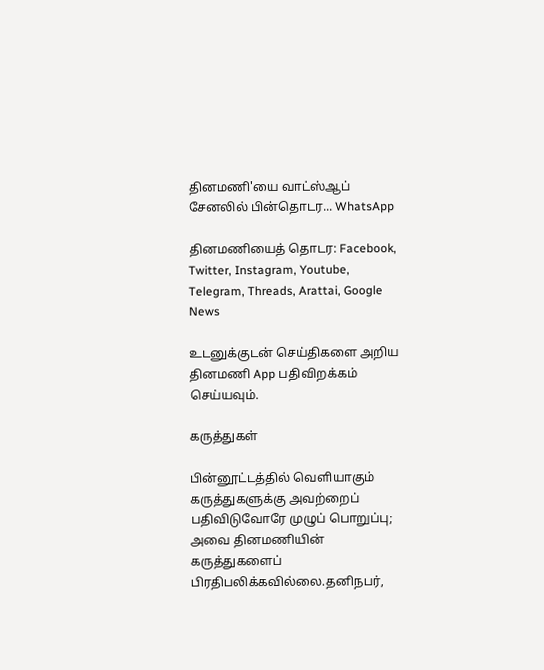தினமணி'யை வாட்ஸ்ஆப் சேனலில் பின்தொடர... WhatsApp

தினமணியைத் தொடர: Facebook, Twitter, Instagram, Youtube, Telegram, Threads, Arattai, Google News

உடனுக்குடன் செய்திகளை அறிய தினமணி App பதிவிறக்கம் செய்யவும்.

கருத்துகள்

பின்னூட்டத்தில் வெளியாகும் கருத்துகளுக்கு அவற்றைப் பதிவிடுவோரே முழுப் பொறுப்பு; அவை தினமணியின் கருத்துகளைப் பிரதிபலிக்கவில்லை.தனிநபர்,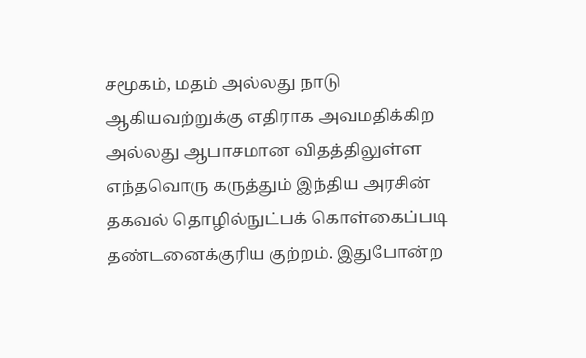சமூகம், மதம் அல்லது நாடு ஆகியவற்றுக்கு எதிராக அவமதிக்கிற அல்லது ஆபாசமான விதத்திலுள்ள எந்தவொரு கருத்தும் இந்திய அரசின் தகவல் தொழில்நுட்பக் கொள்கைப்படி தண்டனைக்குரிய குற்றம். இதுபோன்ற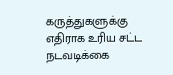கருத்துகளுக்கு எதிராக உரிய சட்ட நடவடிக்கை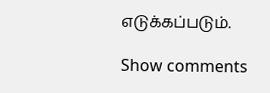எடுக்கப்படும்.

Show comments